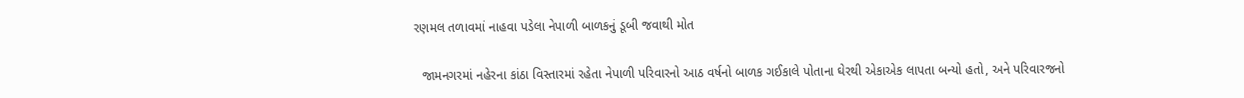રણમલ તળાવમાં નાહવા પડેલા નેપાળી બાળકનું ડૂબી જવાથી મોત

  જામનગરમાં નહેરના કાંઠા વિસ્તારમાં રહેતા નેપાળી પરિવારનો આઠ વર્ષનો બાળક ગઈકાલે પોતાના ઘેરથી એકાએક લાપતા બન્યો હતો, અને પરિવારજનો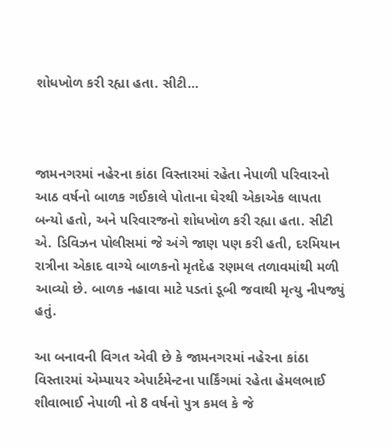શોધખોળ કરી રહ્યા હતા. સીટી…



જામનગરમાં નહેરના કાંઠા વિસ્તારમાં રહેતા નેપાળી પરિવારનો આઠ વર્ષનો બાળક ગઈકાલે પોતાના ઘેરથી એકાએક લાપતા બન્યો હતો, અને પરિવારજનો શોધખોળ કરી રહ્યા હતા. સીટી એ. ડિવિઝન પોલીસમાં જે અંગે જાણ પણ કરી હતી, દરમિયાન રાત્રીના એકાદ વાગ્યે બાળકનો મૃતદેહ રણમલ તળાવમાંથી મળી આવ્યો છે. બાળક નહાવા માટે પડતાં ડૂબી જવાથી મૃત્યુ નીપજ્યું હતું.

આ બનાવની વિગત એવી છે કે જામનગરમાં નહેરના કાંઠા વિસ્તારમાં એમ્પાયર એપાર્ટમેન્ટના પાર્કિંગમાં રહેતા હેમલભાઈ શીવાભાઈ નેપાળી નો 8 વર્ષનો પુત્ર કમલ કે જે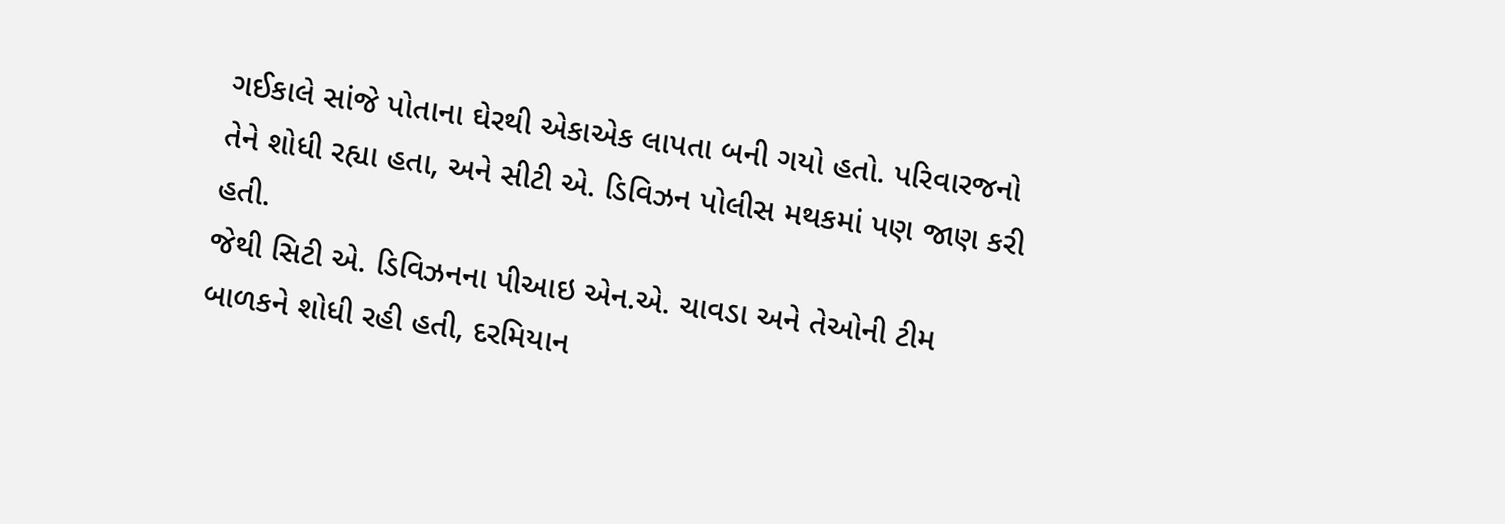ગઈકાલે સાંજે પોતાના ઘેરથી એકાએક લાપતા બની ગયો હતો. પરિવારજનો તેને શોધી રહ્યા હતા, અને સીટી એ. ડિવિઝન પોલીસ મથકમાં પણ જાણ કરી હતી.
જેથી સિટી એ. ડિવિઝનના પીઆઇ એન.એ. ચાવડા અને તેઓની ટીમ બાળકને શોધી રહી હતી, દરમિયાન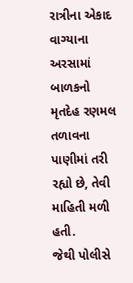રાત્રીના એકાદ વાગ્યાના અરસામાં બાળકનો મૃતદેહ રણમલ તળાવના પાણીમાં તરી રહ્યો છે, તેવી માહિતી મળી હતી.
જેથી પોલીસે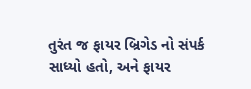તુરંત જ ફાયર બ્રિગેડ નો સંપર્ક સાધ્યો હતો, અને ફાયર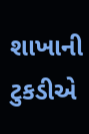શાખાની ટુકડીએ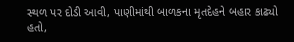સ્થળ પર દોડી આવી, પાણીમાંથી બાળકના મૃતદેહને બહાર કાઢ્યો હતો,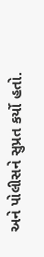અને પોલીસને સુપ્રત કર્યો હતો.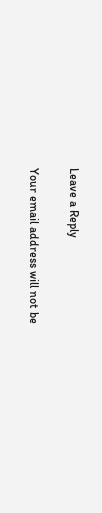Leave a Reply

Your email address will not be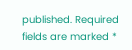published. Required fields are marked *